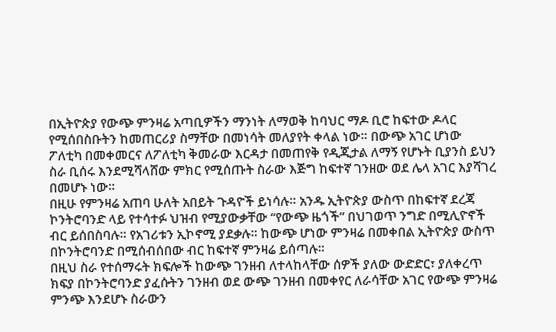በኢትዮጵያ የውጭ ምንዛሬ አጣቢዎችን ማንነት ለማወቅ ከባህር ማዶ ቢሮ ከፍተው ዶላር የሚሰበስቡትን ከመጠርሪያ ስማቸው በመነሳት መለያየት ቀላል ነው። በውጭ አገር ሆነው ፖለቲካ በመቀመርና ለፖለቲካ ቅመራው እርዳታ በመጠየቅ የዲጂታል ለማኝ የሆኑት ቢያንስ ይህን ስራ ቢሰሩ እንደሚሻላሸው ምክር የሚሰጡት ስራው እጅግ ከፍተኛ ገንዘው ወደ ሌላ አገር እያሻገረ በመሆኑ ነው።
በዚሁ የምንዛሬ አጠባ ሁለት አበይት ጉዳዮች ይነሳሉ። አንዱ ኢትዮጵያ ውስጥ በከፍተኛ ደረጃ ኮንትሮባንድ ላይ የተሳተፉ ህዝብ የሚያውቃቸው “የውጭ ዜጎች” በህገወጥ ንግድ በሚሊዮኖች ብር ይሰበስባሉ። የአገሪቱን ኢኮኖሚ ያደቃሉ። ከውጭ ሆነው ምንዛሬ በመቀበል ኢትዮጵያ ውስጥ በኮንትሮባንድ በሚሰብሰበው ብር ከፍተኛ ምንዛሬ ይሰጣሉ።
በዚህ ስራ የተሰማሩት ክፍሎች ከውጭ ገንዘብ ለተላከላቸው ሰዎች ያለው ውድድር፣ ያለቀረጥ ክፍያ በኮንትሮባንድ ያፈሱትን ገንዘብ ወደ ውጭ ገንዘብ በመቀየር ለራሳቸው አገር የውጭ ምንዛሬ ምንጭ እንደሆኑ ስራውን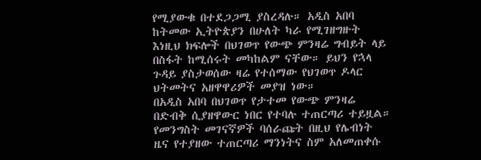የሚያውቁ በተደጋጋሚ ያስረዳሉ። አዲስ አበባ ከትመው ኢትዮጵያን በሁለት ካራ የሚገዘግዙት እነዚህ ክፍሎች በህገወጥ የውጭ ምንዛሬ ግብይት ላይ በስፋት ከሚሰሩት መካከልም ናቸው። ይህን የኋላ ጉዳይ ያስታወሰው ዛሬ የተሰማው የህገወጥ ዶላር ህትመትና አዘዋዋሪዎች መያዝ ነው።
በአዲስ አበባ በህገወጥ የታተመ የውጭ ምንዛሬ በድብቅ ሲያዘዋውር ነበር የተባሉ ተጠርጣሪ ተይዟል። የመንግስት መገናኛዎች ባሰራጩት በዚህ የሌብነት ዜና የተያዘው ተጠርጣሪ ማንነትና ስም አለመጠቀሱ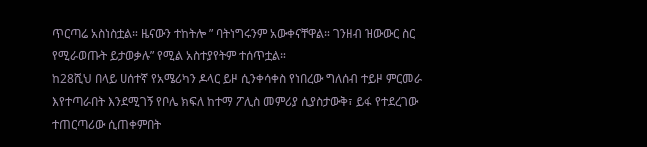ጥርጣሬ አስነስቷል። ዜናውን ተከትሎ ” ባትነግሩንም አውቀናቸዋል። ገንዘብ ዝውውር ስር የሚራወጡት ይታወቃሉ” የሚል አስተያየትም ተሰጥቷል።
ከ28ሺህ በላይ ሀሰተኛ የአሜሪካን ዶላር ይዞ ሲንቀሳቀስ የነበረው ግለሰብ ተይዞ ምርመራ እየተጣራበት እንደሚገኝ የቦሌ ክፍለ ከተማ ፖሊስ መምሪያ ሲያስታውቅ፣ ይፋ የተደረገው ተጠርጣሪው ሲጠቀምበት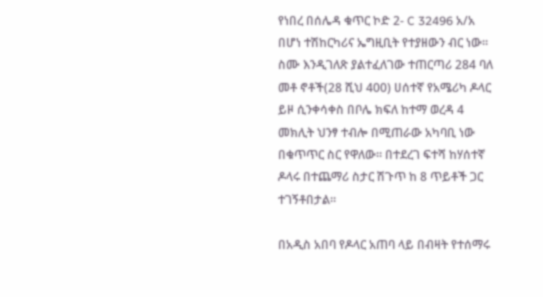የነበረ በሰሌዳ ቁጥር ኮድ 2- C 32496 አ/አ በሆነ ተሽከርካሪና ኤግዚቢት የተያዘውን ብር ነው።
ስሙ እንዲገለጽ ያልተፈለገው ተጠርጣሪ 284 ባለ መቶ ኖቶች(28 ሺህ 400) ሀሰተኛ የአሜሪካ ዶላር ይዞ ሲንቀሳቀስ በቦሌ ክፍለ ከተማ ወረዳ 4 መክሊት ህንፃ ተብሎ በሚጠራው አካባቢ ነው በቁጥጥር ስር የዋለው። በተደረገ ፍተሻ ከሃሰተኛ ዶላሩ በተጨማሪ ስታር ሽጉጥ ከ 8 ጥይቶች ጋር ተገኝቶበታል።

በአዲስ አበባ የዶላር አጠባ ላይ በብዛት የተሰማሩ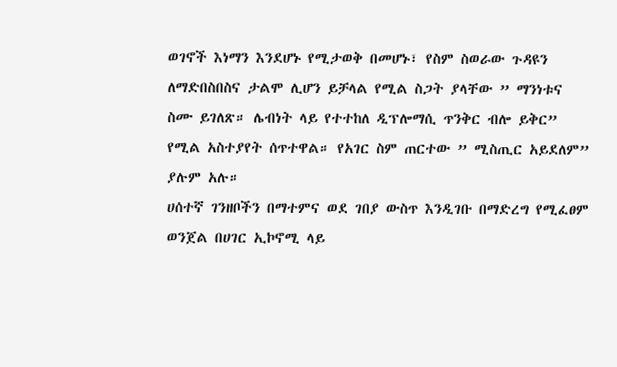ወገኖች እነማን እንደሆኑ የሚታወቅ በመሆኑ፣ የስም ስወራው ጉዳዩን ለማድበስበስና ታልሞ ሊሆን ይቻላል የሚል ስጋት ያላቸው ” ማንነቱና ስሙ ይገለጽ። ሌብነት ላይ የተተከለ ዲፕሎማሲ ጥንቅር ብሎ ይቅር” የሚል አስተያየት ሰጥተዋል። የአገር ስም ጠርተው ” ሚስጢር አይደለም” ያሉም አሉ።
ሀሰተኛ ገንዘቦችን በማተምና ወደ ገበያ ውስጥ እንዲገቡ በማድረግ የሚፈፀም ወንጀል በሀገር ኢኮኖሚ ላይ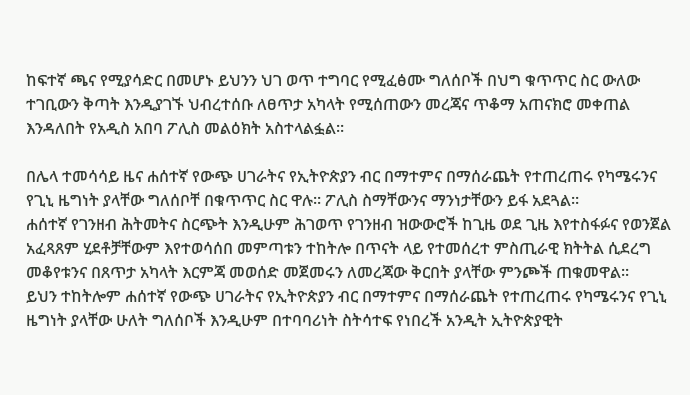ከፍተኛ ጫና የሚያሳድር በመሆኑ ይህንን ህገ ወጥ ተግባር የሚፈፅሙ ግለሰቦች በህግ ቁጥጥር ስር ውለው ተገቢውን ቅጣት እንዲያገኙ ህብረተሰቡ ለፀጥታ አካላት የሚሰጠውን መረጃና ጥቆማ አጠናክሮ መቀጠል እንዳለበት የአዲስ አበባ ፖሊስ መልዕክት አስተላልፏል።

በሌላ ተመሳሳይ ዜና ሐሰተኛ የውጭ ሀገራትና የኢትዮጵያን ብር በማተምና በማሰራጨት የተጠረጠሩ የካሜሩንና የጊኒ ዜግነት ያላቸው ግለሰቦቸ በቁጥጥር ስር ዋሉ። ፖሊስ ስማቸውንና ማንነታቸውን ይፋ አደጓል።
ሐሰተኛ የገንዘብ ሕትመትና ስርጭት እንዲሁም ሕገወጥ የገንዘብ ዝውውሮች ከጊዜ ወደ ጊዜ እየተስፋፉና የወንጀል አፈጻጸም ሂደቶቻቸውም እየተወሳሰበ መምጣቱን ተከትሎ በጥናት ላይ የተመሰረተ ምስጢራዊ ክትትል ሲደረግ መቆየቱንና በጸጥታ አካላት እርምጃ መወሰድ መጀመሩን ለመረጃው ቅርበት ያላቸው ምንጮች ጠቁመዋል፡፡
ይህን ተከትሎም ሐሰተኛ የውጭ ሀገራትና የኢትዮጵያን ብር በማተምና በማሰራጨት የተጠረጠሩ የካሜሩንና የጊኒ ዜግነት ያላቸው ሁለት ግለሰቦች እንዲሁም በተባባሪነት ስትሳተፍ የነበረች አንዲት ኢትዮጵያዊት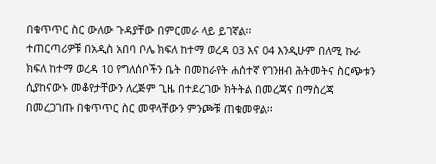በቁጥጥር ስር ውለው ጉዳያቸው በምርመራ ላይ ይገኛል፡፡
ተጠርጣሪዎቹ በአዲስ አበባ ቦሌ ክፍለ ከተማ ወረዳ 03 እና 04 እንዲሁም በለሚ ኩራ ክፍለ ከተማ ወረዳ 10 የግለሰቦችን ቤት በመከራየት ሐሰተኛ የገንዘብ ሕትመትና ስርጭቱን ሲያከናውኑ መቆየታቸውን ለረጅም ጊዜ በተደረገው ክትትል በመረጃና በማስረጃ በመረጋገጡ በቁጥጥር ስር መዋላቸውን ምንጮቹ ጠቁመዋል፡፡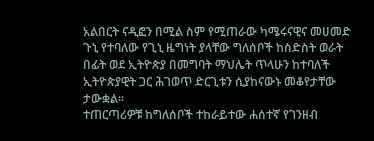አልበርት ናዲፎን በሚል ስም የሚጠራው ካሜሩናዊና መሀመድ ጉኒ የተባለው የጊኒ ዜግነት ያላቸው ግለሰቦች ከስድስት ወራት በፊት ወደ ኢትዮጵያ በመግባት ማህሌት ጥላሁን ከተባለች ኢትዮጵያዊት ጋር ሕገወጥ ድርጊቱን ሲያከናውኑ መቆየታቸው ታውቋል፡፡
ተጠርጣሪዎቹ ከግለሰቦች ተከራይተው ሐሰተኛ የገንዘብ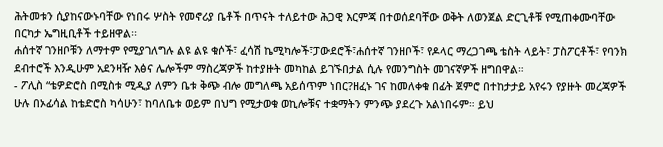ሕትመቱን ሲያከናውኑባቸው የነበሩ ሦስት የመኖሪያ ቤቶች በጥናት ተለይተው ሕጋዊ እርምጃ በተወሰደባቸው ወቅት ለወንጀል ድርጊቶቹ የሚጠቀሙባቸው በርካታ ኤግዚቢቶች ተይዘዋል፡፡
ሐሰተኛ ገንዘቦቹን ለማተም የሚያገለግሉ ልዩ ልዩ ቁሶች፣ ፈሳሽ ኬሚካሎች፣ፓውደሮች፣ሐሰተኛ ገንዘቦች፣ የዶላር ማረጋገጫ ቴስት ላይት፣ ፓስፖርቶች፣ የባንክ ደብተሮች እንዲሁም አደንዛዥ እፅና ሌሎችም ማስረጃዎች ከተያዙት መካከል ይገኙበታል ሲሉ የመንግስት መገናኛዎች ዘግበዋል።
- ፖሊስ “ቴዎድሮስ በሚስቱ ሚዲያ ለምን ቤቱ ቅጭ ብሎ መግለጫ አይሰጥም ነበር?ዘፈኑ ገና ከመለቀቁ በፊት ጀምሮ በተከታታይ አየሩን የያዙት መረጃዎች ሁሉ በኦፊሳል ከቴድሮስ ካሳሁን፣ ከባለቤቱ ወይም በህግ የሚታወቁ ወኪሎቹና ተቋማትን ምንጭ ያደረጉ አልነበሩም። ይህ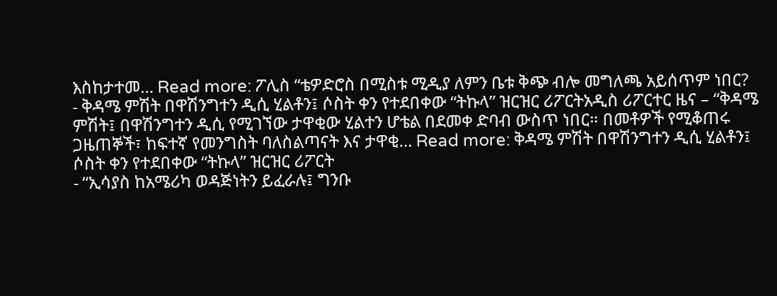እስከታተመ… Read more: ፖሊስ “ቴዎድሮስ በሚስቱ ሚዲያ ለምን ቤቱ ቅጭ ብሎ መግለጫ አይሰጥም ነበር?
- ቅዳሜ ምሽት በዋሽንግተን ዲሲ ሂልቶን፤ ሶስት ቀን የተደበቀው “ትኩላ” ዝርዝር ሪፖርትአዲስ ሪፖርተር ዜና – “ቅዳሜ ምሽት፤ በዋሽንግተን ዲሲ የሚገኘው ታዋቂው ሂልተን ሆቴል በደመቀ ድባብ ውስጥ ነበር። በመቶዎች የሚቆጠሩ ጋዜጠኞች፣ ከፍተኛ የመንግስት ባለስልጣናት እና ታዋቂ… Read more: ቅዳሜ ምሽት በዋሽንግተን ዲሲ ሂልቶን፤ ሶስት ቀን የተደበቀው “ትኩላ” ዝርዝር ሪፖርት
- “ኢሳያስ ከአሜሪካ ወዳጅነትን ይፈራሉ፤ ግንቡ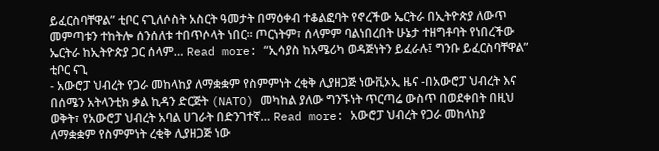ይፈርስባቸዋል” ቲቦር ናጊለሶስት አስርት ዓመታት በማዕቀብ ተቆልፎባት የኖረችው ኤርትራ በኢትዮጵያ ለውጥ መምጣቱን ተከትሎ ሰንሰለቱ ተበጥሶላት ነበር። ጦርነትም፣ ሰላምም ባልነበረበት ሁኔታ ተዘግቶባት የነበረችው ኤርትራ ከኢትዮጵያ ጋር ሰላም… Read more: “ኢሳያስ ከአሜሪካ ወዳጅነትን ይፈራሉ፤ ግንቡ ይፈርስባቸዋል” ቲቦር ናጊ
- አውሮፓ ህብረት የጋራ መከላከያ ለማቋቋም የስምምነት ረቂቅ ሊያዘጋጅ ነውቪኦኢ ዜና -በአውሮፓ ህብረት እና በሰሜን አትላንቲክ ቃል ኪዳን ድርጅት (NATO) መካከል ያለው ግንኙነት ጥርጣሬ ውስጥ በወደቀበት በዚህ ወቅት፣ የአውሮፓ ህብረት አባል ሀገራት በድንገተኛ… Read more: አውሮፓ ህብረት የጋራ መከላከያ ለማቋቋም የስምምነት ረቂቅ ሊያዘጋጅ ነው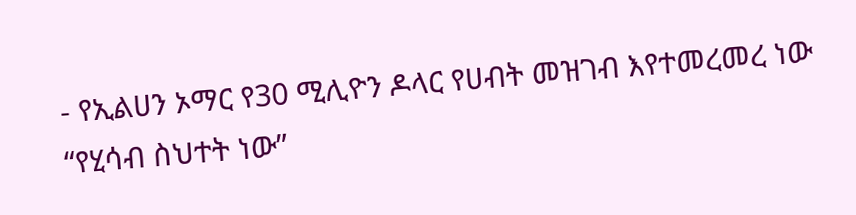- የኢልሀን ኦማር የ30 ሚሊዮን ዶላር የሀብት መዝገብ እየተመረመረ ነው “የሂሳብ ስህተት ነው”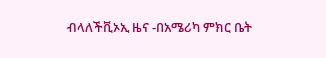ብላለችቪኦኢ ዜና -በአሜሪካ ምክር ቤት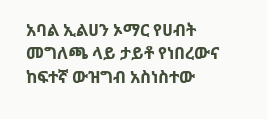አባል ኢልሀን ኦማር የሀብት መግለጫ ላይ ታይቶ የነበረውና ከፍተኛ ውዝግብ አስነስተው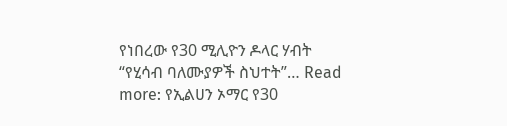የነበረው የ30 ሚሊዮን ዶላር ሃብት “የሂሳብ ባለሙያዎች ስህተት”… Read more: የኢልሀን ኦማር የ30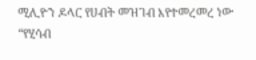ሚሊዮን ዶላር የሀብት መዝገብ እየተመረመረ ነው “የሂሳብ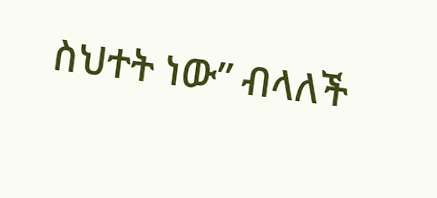ስህተት ነው” ብላለች